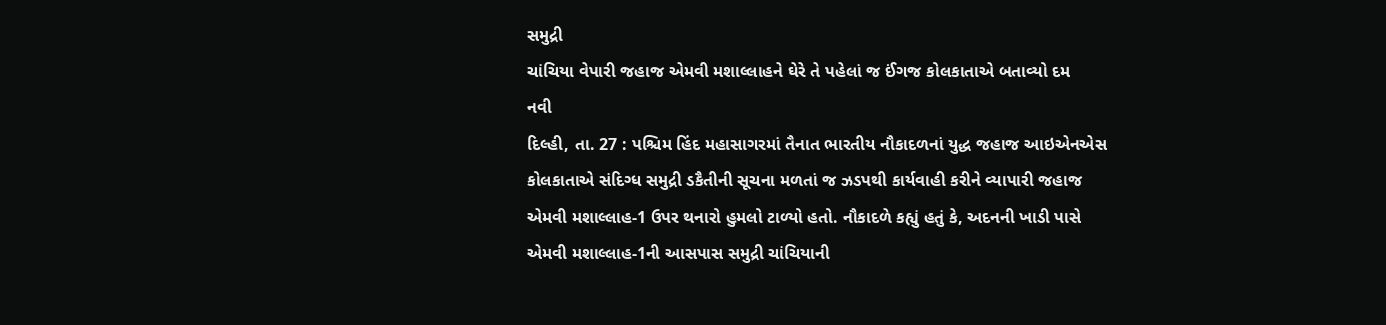સમુદ્રી
ચાંચિયા વેપારી જહાજ એમવી મશાલ્લાહને ઘેરે તે પહેલાં જ ઈંગજ કોલકાતાએ બતાવ્યો દમ
નવી
દિલ્હી, તા. 27 : પશ્ચિમ હિંદ મહાસાગરમાં તૈનાત ભારતીય નૌકાદળનાં યુદ્ધ જહાજ આઇએનએસ
કોલકાતાએ સંદિગ્ધ સમુદ્રી ડકૈતીની સૂચના મળતાં જ ઝડપથી કાર્યવાહી કરીને વ્યાપારી જહાજ
એમવી મશાલ્લાહ-1 ઉપર થનારો હુમલો ટાળ્યો હતો. નૌકાદળે કહ્યું હતું કે, અદનની ખાડી પાસે
એમવી મશાલ્લાહ-1ની આસપાસ સમુદ્રી ચાંચિયાની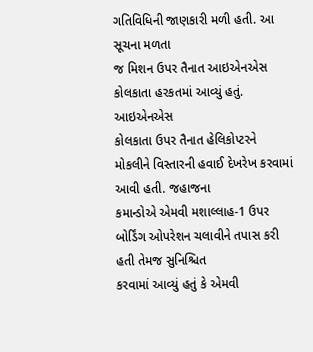ગતિવિધિની જાણકારી મળી હતી. આ સૂચના મળતા
જ મિશન ઉપર તૈનાત આઇએનએસ કોલકાતા હરકતમાં આવ્યું હતું.
આઇએનએસ
કોલકાતા ઉપર તૈનાત હેલિકોપ્ટરને મોકલીને વિસ્તારની હવાઈ દેખરેખ કરવામાં આવી હતી. જહાજના
કમાન્ડોએ એમવી મશાલ્લાહ-1 ઉપર બોર્ડિંગ ઓપરેશન ચલાવીને તપાસ કરી હતી તેમજ સુનિશ્ચિત
કરવામાં આવ્યું હતું કે એમવી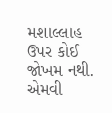મશાલ્લાહ ઉપર કોઈ જોખમ નથી. એમવી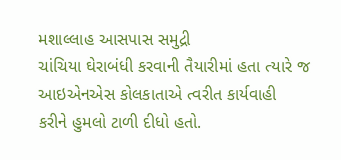મશાલ્લાહ આસપાસ સમુદ્રી
ચાંચિયા ઘેરાબંધી કરવાની તૈયારીમાં હતા ત્યારે જ આઇએનએસ કોલકાતાએ ત્વરીત કાર્યવાહી
કરીને હુમલો ટાળી દીધો હતો.